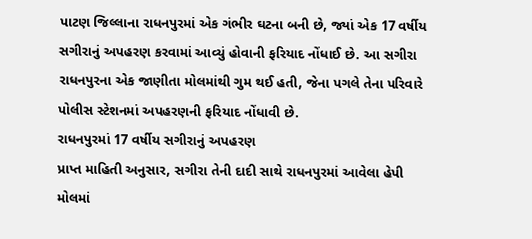પાટણ જિલ્લાના રાધનપુરમાં એક ગંભીર ઘટના બની છે, જ્યાં એક 17 વર્ષીય સગીરાનું અપહરણ કરવામાં આવ્યું હોવાની ફરિયાદ નોંધાઈ છે. આ સગીરા રાધનપુરના એક જાણીતા મોલમાંથી ગુમ થઈ હતી, જેના પગલે તેના પરિવારે પોલીસ સ્ટેશનમાં અપહરણની ફરિયાદ નોંધાવી છે.
રાધનપુરમાં 17 વર્ષીય સગીરાનું અપહરણ
પ્રાપ્ત માહિતી અનુસાર, સગીરા તેની દાદી સાથે રાધનપુરમાં આવેલા હેપી મોલમાં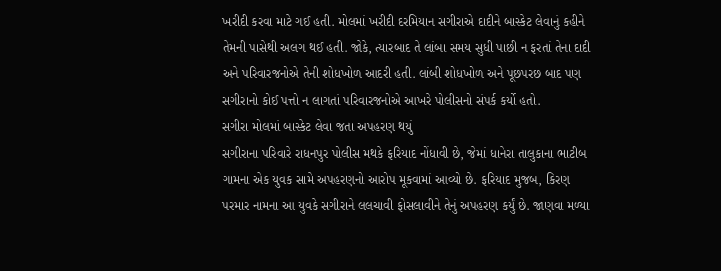ખરીદી કરવા માટે ગઈ હતી. મોલમાં ખરીદી દરમિયાન સગીરાએ દાદીને બાસ્કેટ લેવાનું કહીને તેમની પાસેથી અલગ થઈ હતી. જોકે, ત્યારબાદ તે લાંબા સમય સુધી પાછી ન ફરતાં તેના દાદી અને પરિવારજનોએ તેની શોધખોળ આદરી હતી. લાંબી શોધખોળ અને પૂછપરછ બાદ પણ સગીરાનો કોઈ પત્તો ન લાગતાં પરિવારજનોએ આખરે પોલીસનો સંપર્ક કર્યો હતો.
સગીરા મોલમાં બાસ્કેટ લેવા જતા અપહરણ થયું
સગીરાના પરિવારે રાધનપુર પોલીસ મથકે ફરિયાદ નોંધાવી છે, જેમાં ધાનેરા તાલુકાના ભાટીબ ગામના એક યુવક સામે અપહરણનો આરોપ મૂકવામાં આવ્યો છે. ફરિયાદ મુજબ, કિરણ પરમાર નામના આ યુવકે સગીરાને લલચાવી ફોસલાવીને તેનું અપહરણ કર્યું છે. જાણવા મળ્યા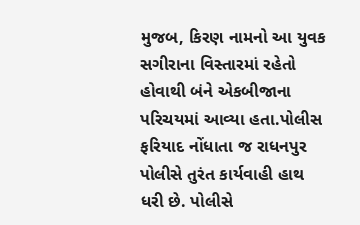મુજબ, કિરણ નામનો આ યુવક સગીરાના વિસ્તારમાં રહેતો હોવાથી બંને એકબીજાના પરિચયમાં આવ્યા હતા.પોલીસ ફરિયાદ નોંધાતા જ રાધનપુર પોલીસે તુરંત કાર્યવાહી હાથ ધરી છે. પોલીસે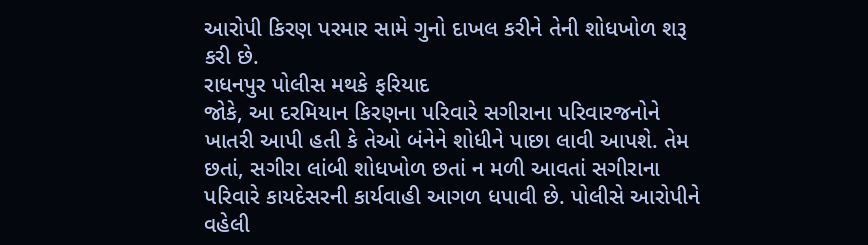આરોપી કિરણ પરમાર સામે ગુનો દાખલ કરીને તેની શોધખોળ શરૂ કરી છે.
રાધનપુર પોલીસ મથકે ફરિયાદ
જોકે, આ દરમિયાન કિરણના પરિવારે સગીરાના પરિવારજનોને ખાતરી આપી હતી કે તેઓ બંનેને શોધીને પાછા લાવી આપશે. તેમ છતાં, સગીરા લાંબી શોધખોળ છતાં ન મળી આવતાં સગીરાના પરિવારે કાયદેસરની કાર્યવાહી આગળ ધપાવી છે. પોલીસે આરોપીને વહેલી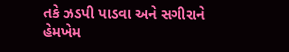તકે ઝડપી પાડવા અને સગીરાને હેમખેમ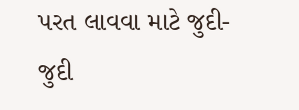પરત લાવવા માટે જુદી-જુદી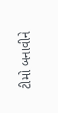ટીમો બનાવીને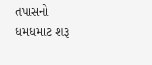તપાસનો ધમધમાટ શરૂ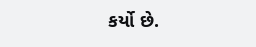કર્યો છે.